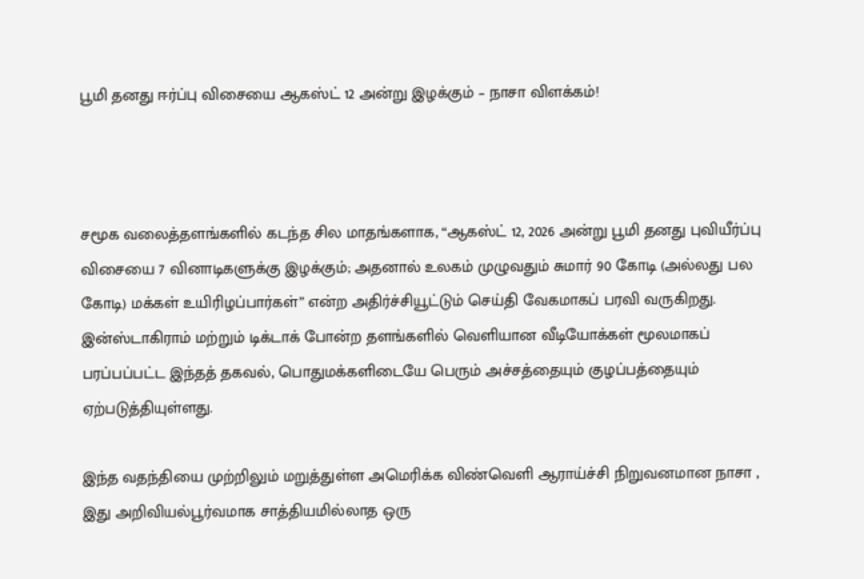பூமி தனது ஈர்ப்பு விசையை ஆகஸ்ட் 12 அன்று இழக்கும் – நாசா விளக்கம்!



சமூக வலைத்தளங்களில் கடந்த சில மாதங்களாக, “ஆகஸ்ட் 12, 2026 அன்று பூமி தனது புவியீர்ப்பு விசையை 7 வினாடிகளுக்கு இழக்கும்; அதனால் உலகம் முழுவதும் சுமார் 90 கோடி (அல்லது பல கோடி) மக்கள் உயிரிழப்பார்கள்” என்ற அதிர்ச்சியூட்டும் செய்தி வேகமாகப் பரவி வருகிறது. இன்ஸ்டாகிராம் மற்றும் டிக்டாக் போன்ற தளங்களில் வெளியான வீடியோக்கள் மூலமாகப் பரப்பப்பட்ட இந்தத் தகவல், பொதுமக்களிடையே பெரும் அச்சத்தையும் குழப்பத்தையும் ஏற்படுத்தியுள்ளது.

இந்த வதந்தியை முற்றிலும் மறுத்துள்ள அமெரிக்க விண்வெளி ஆராய்ச்சி நிறுவனமான நாசா , இது அறிவியல்பூர்வமாக சாத்தியமில்லாத ஒரு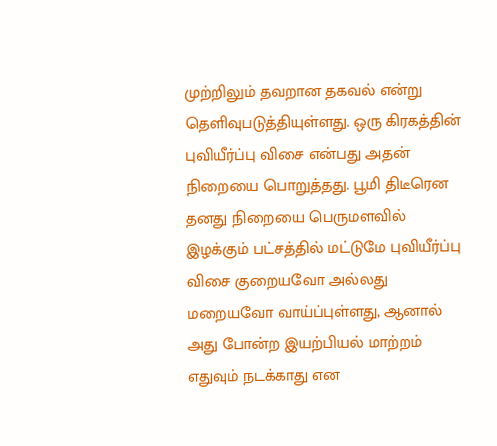முற்றிலும் தவறான தகவல் என்று தெளிவுபடுத்தியுள்ளது. ஒரு கிரகத்தின் புவியீர்ப்பு விசை என்பது அதன் நிறையை பொறுத்தது. பூமி திடீரென தனது நிறையை பெருமளவில் இழக்கும் பட்சத்தில் மட்டுமே புவியீர்ப்பு விசை குறையவோ அல்லது மறையவோ வாய்ப்புள்ளது, ஆனால் அது போன்ற இயற்பியல் மாற்றம் எதுவும் நடக்காது என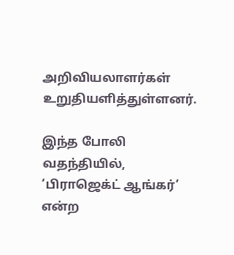அறிவியலாளர்கள் உறுதியளித்துள்ளனர்.

இந்த போலி வதந்தியில், ‘பிராஜெக்ட் ஆங்கர்’  என்ற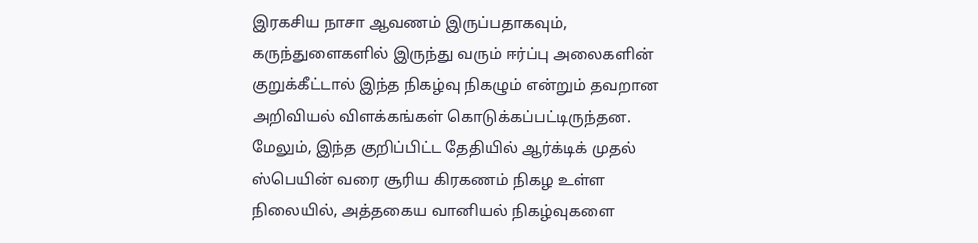இரகசிய நாசா ஆவணம் இருப்பதாகவும், கருந்துளைகளில் இருந்து வரும் ஈர்ப்பு அலைகளின் குறுக்கீட்டால் இந்த நிகழ்வு நிகழும் என்றும் தவறான அறிவியல் விளக்கங்கள் கொடுக்கப்பட்டிருந்தன. மேலும், இந்த குறிப்பிட்ட தேதியில் ஆர்க்டிக் முதல் ஸ்பெயின் வரை சூரிய கிரகணம் நிகழ உள்ள நிலையில், அத்தகைய வானியல் நிகழ்வுகளை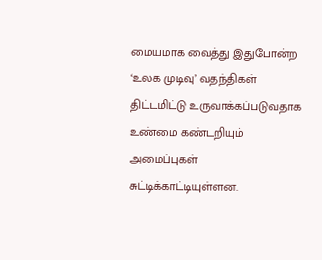மையமாக வைத்து இதுபோன்ற ‘உலக முடிவு’ வதந்திகள் திட்டமிட்டு உருவாக்கப்படுவதாக உண்மை கண்டறியும் அமைப்புகள் சுட்டிக்காட்டியுள்ளன.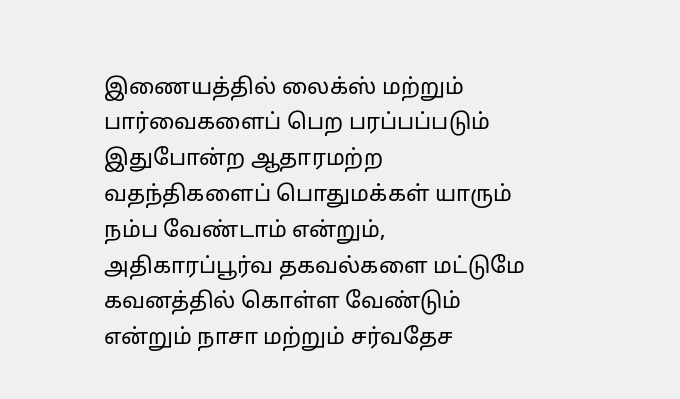இணையத்தில் லைக்ஸ் மற்றும் பார்வைகளைப் பெற பரப்பப்படும் இதுபோன்ற ஆதாரமற்ற வதந்திகளைப் பொதுமக்கள் யாரும் நம்ப வேண்டாம் என்றும், அதிகாரப்பூர்வ தகவல்களை மட்டுமே கவனத்தில் கொள்ள வேண்டும் என்றும் நாசா மற்றும் சர்வதேச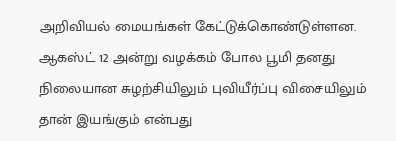அறிவியல் மையங்கள் கேட்டுக்கொண்டுள்ளன. ஆகஸ்ட் 12 அன்று வழக்கம் போல பூமி தனது நிலையான சுழற்சியிலும் புவியீர்ப்பு விசையிலும் தான் இயங்கும் என்பது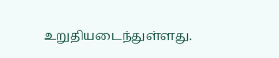உறுதியடைந்துள்ளது.